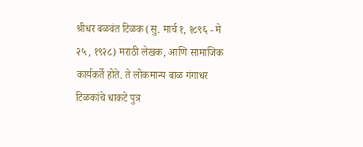श्रीधर बळवंत टिळक (सु. मार्च १, १८९६ - मे २५, १९२८) मराठी लेखक, आणि सामाजिक कार्यकर्ते होते. ते लोकमान्य बाळ गंगाधर टिळकांचे धाकटे पुत्र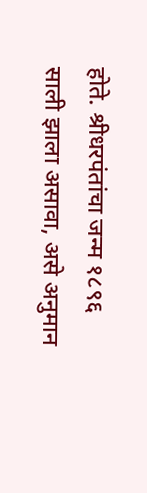होते. श्रीधरपंतांचा जन्म १८९६ साली झाला असावा, असे अनुमान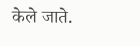केले जाते.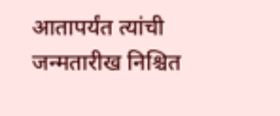आतापर्यंत त्यांची जन्मतारीख निश्चित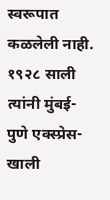स्वरूपात कळलेली नाही. १९२८ साली त्यांनी मुंबई-पुणे एक्स्प्रेस-खाली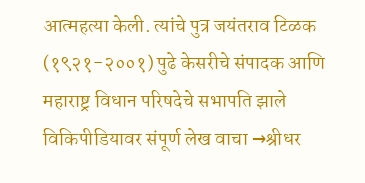आत्महत्या केली. त्यांचे पुत्र जयंतराव टिळक (१९२१-२००१) पुढे केसरीचे संपादक आणि महाराष्ट्र विधान परिषदेचे सभापति झाले
विकिपीडियावर संपूर्ण लेख वाचा →श्रीधर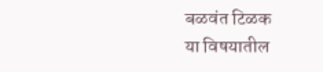बळवंत टिळक
या विषयातील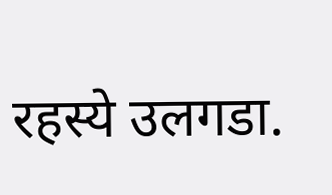रहस्ये उलगडा.